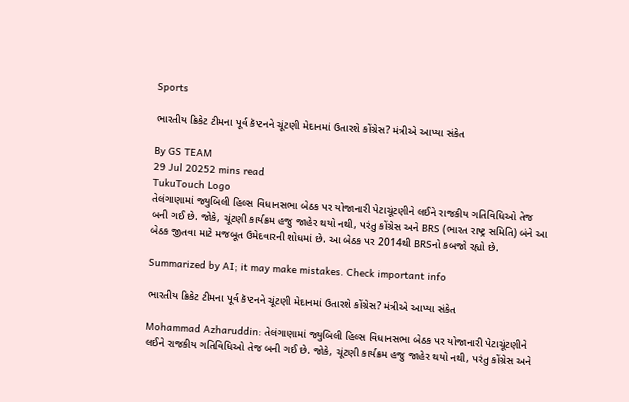Sports

ભારતીય ક્રિકેટ ટીમના પૂર્વ કૅપ્ટનને ચૂંટણી મેદાનમાં ઉતારશે કોંગ્રેસ? મંત્રીએ આપ્યા સંકેત

By GS TEAM
29 Jul 20252 mins read
TukuTouch Logo
તેલંગાણામાં જ્યુબિલી હિલ્સ વિધાનસભા બેઠક પર યોજાનારી પેટાચૂંટણીને લઈને રાજકીય ગતિવિધિઓ તેજ બની ગઈ છે. જોકે, ચૂંટણી કાર્યક્રમ હજુ જાહેર થયો નથી, પરંતુ કોંગ્રેસ અને BRS (ભારત રાષ્ટ્ર સમિતિ) બંને આ બેઠક જીતવા માટે મજબૂત ઉમેદવારની શોધમાં છે. આ બેઠક પર 2014થી BRSનો કબજો રહ્યો છે.

Summarized by AI; it may make mistakes. Check important info

ભારતીય ક્રિકેટ ટીમના પૂર્વ કૅપ્ટનને ચૂંટણી મેદાનમાં ઉતારશે કોંગ્રેસ? મંત્રીએ આપ્યા સંકેત

Mohammad Azharuddin: તેલંગાણામાં જ્યુબિલી હિલ્સ વિધાનસભા બેઠક પર યોજાનારી પેટાચૂંટણીને લઈને રાજકીય ગતિવિધિઓ તેજ બની ગઈ છે. જોકે, ચૂંટણી કાર્યક્રમ હજુ જાહેર થયો નથી, પરંતુ કોંગ્રેસ અને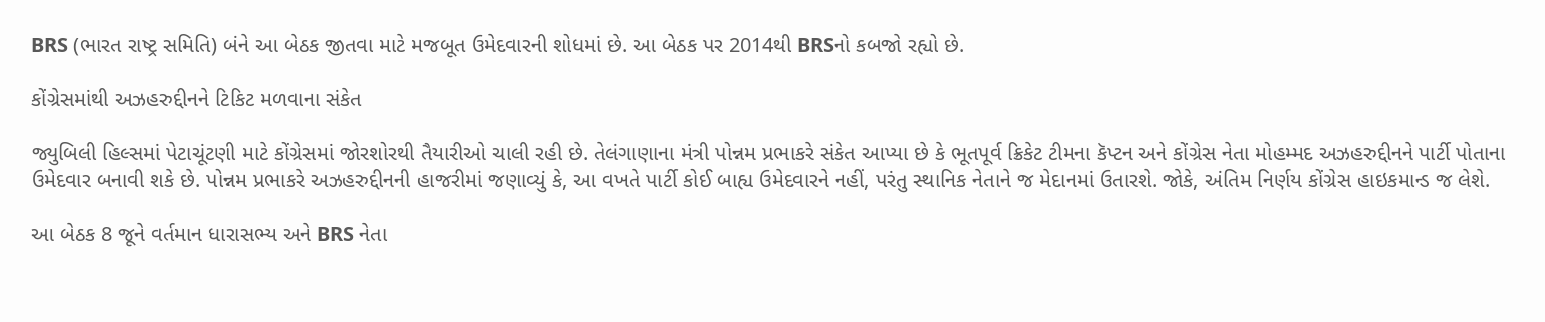BRS (ભારત રાષ્ટ્ર સમિતિ) બંને આ બેઠક જીતવા માટે મજબૂત ઉમેદવારની શોધમાં છે. આ બેઠક પર 2014થી BRSનો કબજો રહ્યો છે.

કોંગ્રેસમાંથી અઝહરુદ્દીનને ટિકિટ મળવાના સંકેત

જ્યુબિલી હિલ્સમાં પેટાચૂંટણી માટે કોંગ્રેસમાં જોરશોરથી તૈયારીઓ ચાલી રહી છે. તેલંગાણાના મંત્રી પોન્નમ પ્રભાકરે સંકેત આપ્યા છે કે ભૂતપૂર્વ ક્રિકેટ ટીમના કૅપ્ટન અને કોંગ્રેસ નેતા મોહમ્મદ અઝહરુદ્દીનને પાર્ટી પોતાના ઉમેદવાર બનાવી શકે છે. પોન્નમ પ્રભાકરે અઝહરુદ્દીનની હાજરીમાં જણાવ્યું કે, આ વખતે પાર્ટી કોઈ બાહ્ય ઉમેદવારને નહીં, પરંતુ સ્થાનિક નેતાને જ મેદાનમાં ઉતારશે. જોકે, અંતિમ નિર્ણય કોંગ્રેસ હાઇકમાન્ડ જ લેશે.

આ બેઠક 8 જૂને વર્તમાન ધારાસભ્ય અને BRS નેતા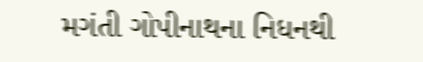મગંતી ગોપીનાથના નિધનથી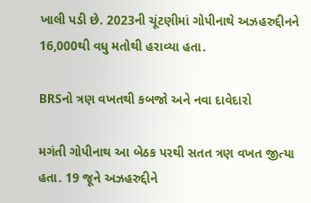ખાલી પડી છે. 2023ની ચૂંટણીમાં ગોપીનાથે અઝહરુદ્દીનને 16,000થી વધુ મતોથી હરાવ્યા હતા.

BRSનો ત્રણ વખતથી કબજો અને નવા દાવેદારો

મગંતી ગોપીનાથ આ બેઠક પરથી સતત ત્રણ વખત જીત્યા હતા. 19 જૂને અઝહરુદ્દીને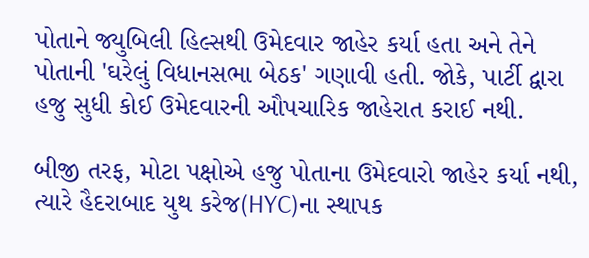પોતાને જ્યુબિલી હિલ્સથી ઉમેદવાર જાહેર કર્યા હતા અને તેને પોતાની 'ઘરેલું વિધાનસભા બેઠક' ગણાવી હતી. જોકે, પાર્ટી દ્વારા હજુ સુધી કોઈ ઉમેદવારની ઔપચારિક જાહેરાત કરાઈ નથી.

બીજી તરફ, મોટા પક્ષોએ હજુ પોતાના ઉમેદવારો જાહેર કર્યા નથી, ત્યારે હૈદરાબાદ યુથ કરેજ(HYC)ના સ્થાપક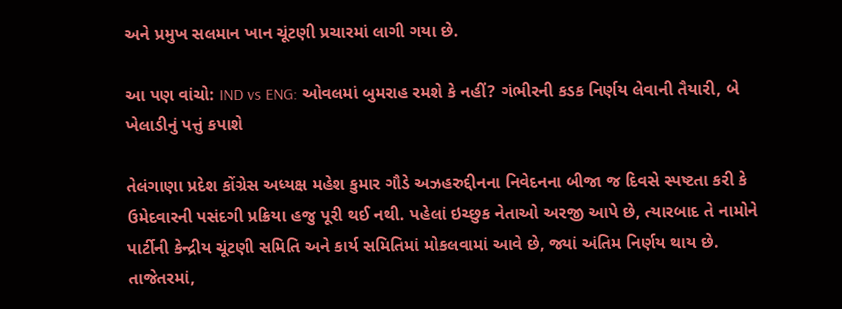અને પ્રમુખ સલમાન ખાન ચૂંટણી પ્રચારમાં લાગી ગયા છે.

આ પણ વાંચો: IND vs ENG: ઓવલમાં બુમરાહ રમશે કે નહીં? ગંભીરની કડક નિર્ણય લેવાની તૈયારી, બે ખેલાડીનું પત્તું કપાશે

તેલંગાણા પ્રદેશ કોંગ્રેસ અધ્યક્ષ મહેશ કુમાર ગૌડે અઝહરુદ્દીનના નિવેદનના બીજા જ દિવસે સ્પષ્ટતા કરી કે ઉમેદવારની પસંદગી પ્રક્રિયા હજુ પૂરી થઈ નથી. પહેલાં ઇચ્છુક નેતાઓ અરજી આપે છે, ત્યારબાદ તે નામોને પાર્ટીની કેન્દ્રીય ચૂંટણી સમિતિ અને કાર્ય સમિતિમાં મોકલવામાં આવે છે, જ્યાં અંતિમ નિર્ણય થાય છે. તાજેતરમાં,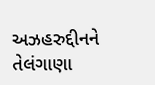અઝહરુદ્દીનને તેલંગાણા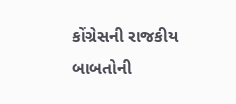કોંગ્રેસની રાજકીય બાબતોની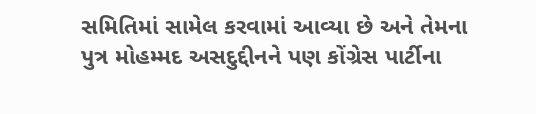સમિતિમાં સામેલ કરવામાં આવ્યા છે અને તેમના પુત્ર મોહમ્મદ અસદુદ્દીનને પણ કોંગ્રેસ પાર્ટીના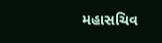મહાસચિવ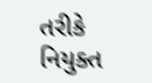તરીકે નિયુક્ત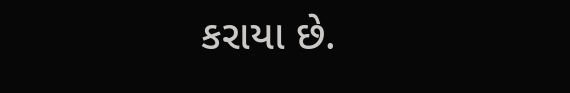કરાયા છે.